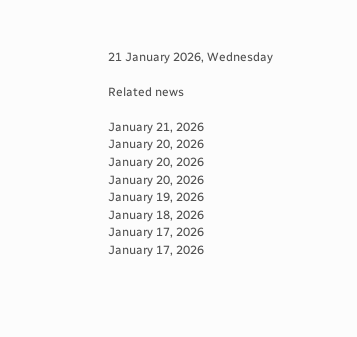21 January 2026, Wednesday

Related news

January 21, 2026
January 20, 2026
January 20, 2026
January 20, 2026
January 19, 2026
January 18, 2026
January 17, 2026
January 17, 2026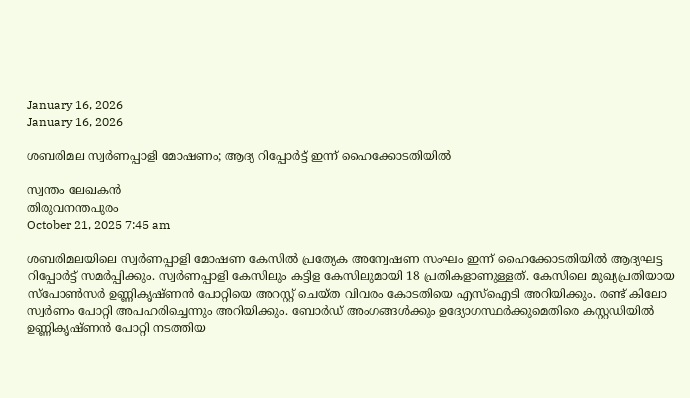January 16, 2026
January 16, 2026

ശബരിമല സ്വര്‍ണപ്പാളി മോഷണം; ആദ്യ റിപ്പോര്‍ട്ട് ഇന്ന് ഹൈക്കോടതിയില്‍

സ്വന്തം ലേഖകൻ
തിരുവനന്തപുരം
October 21, 2025 7:45 am

ശബരിമലയിലെ സ്വര്‍ണപ്പാളി മോഷണ കേസില്‍ പ്രത്യേക അന്വേഷണ സംഘം ഇന്ന് ഹൈക്കോടതിയില്‍ ആദ്യഘട്ട റിപ്പോര്‍ട്ട് സമര്‍പ്പിക്കും. സ്വർണപ്പാളി കേസിലും കട്ടിള കേസിലുമായി 18 പ്രതികളാണുള്ളത്. കേസിലെ മുഖ്യപ്രതിയായ സ്പോണ്‍സര്‍ ഉണ്ണികൃഷ്ണൻ പോറ്റിയെ അറസ്റ്റ് ചെയ്ത വിവരം കോടതിയെ എസ്ഐടി അറിയിക്കും. രണ്ട് കിലോ സ്വർണം പോറ്റി അപഹരിച്ചെന്നും അറിയിക്കും. ബോർഡ് അംഗങ്ങൾക്കും ഉദ്യോഗസ്ഥർക്കുമെതിരെ കസ്റ്റഡിയിൽ ഉണ്ണികൃഷ്ണൻ പോറ്റി നടത്തിയ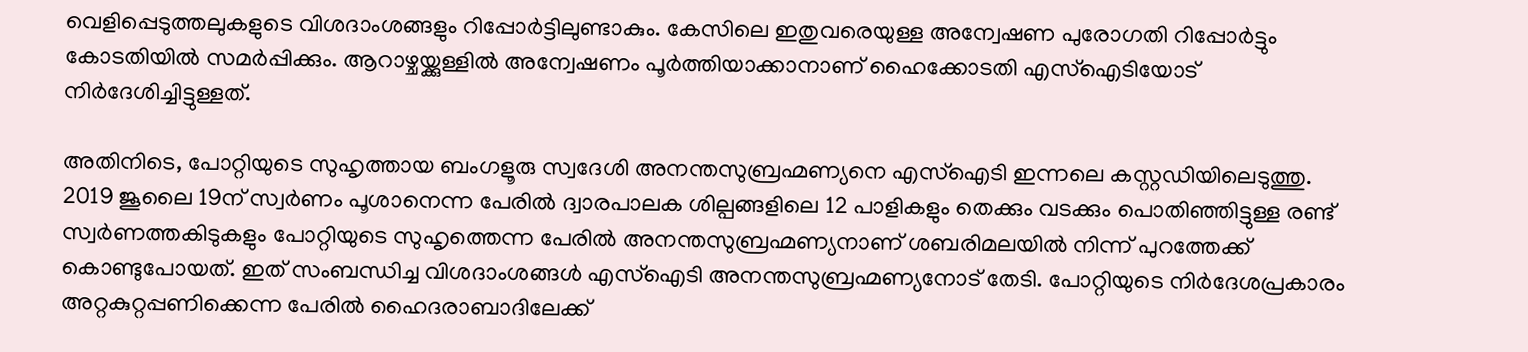വെളിപ്പെടുത്തലുകളുടെ വിശദാംശങ്ങളും റിപ്പോർട്ടിലുണ്ടാകും. കേസിലെ ഇതുവരെയുള്ള അന്വേഷണ പുരോഗതി റിപ്പോര്‍ട്ടും കോടതിയില്‍ സമര്‍പ്പിക്കും. ആറാഴ്ചയ്ക്കുള്ളില്‍ അന്വേഷണം പൂര്‍ത്തിയാക്കാനാണ് ഹൈക്കോടതി എസ്ഐടിയോട് നിര്‍ദേശിച്ചിട്ടുള്ളത്.

അതിനിടെ, പോറ്റിയുടെ സുഹൃത്തായ ബംഗളൂരു സ്വദേശി അനന്തസുബ്രഹ്മണ്യനെ എസ്ഐടി ഇന്നലെ കസ്റ്റഡിയിലെടുത്തു. 2019 ജൂലൈ 19ന് സ്വർണം പൂശാനെന്ന പേരിൽ ദ്വാരപാലക ശില്പങ്ങളിലെ 12 പാളികളും തെക്കും വടക്കും പൊതിഞ്ഞിട്ടുള്ള രണ്ട് സ്വർണത്തകിടുകളും പോറ്റിയുടെ സുഹൃത്തെന്ന പേരിൽ അനന്തസുബ്രഹ്മണ്യനാണ് ശബരിമലയിൽ നിന്ന് പുറത്തേക്ക് കൊണ്ടുപോയത്. ഇത് സംബന്ധിച്ച വിശദാംശങ്ങള്‍ എസ്ഐ‍ടി അനന്തസുബ്രഹ്മണ്യനോട് തേടി. പോറ്റിയുടെ നിർദേശപ്രകാരം അറ്റകുറ്റപ്പണിക്കെന്ന പേരിൽ ഹൈദരാബാദിലേക്ക്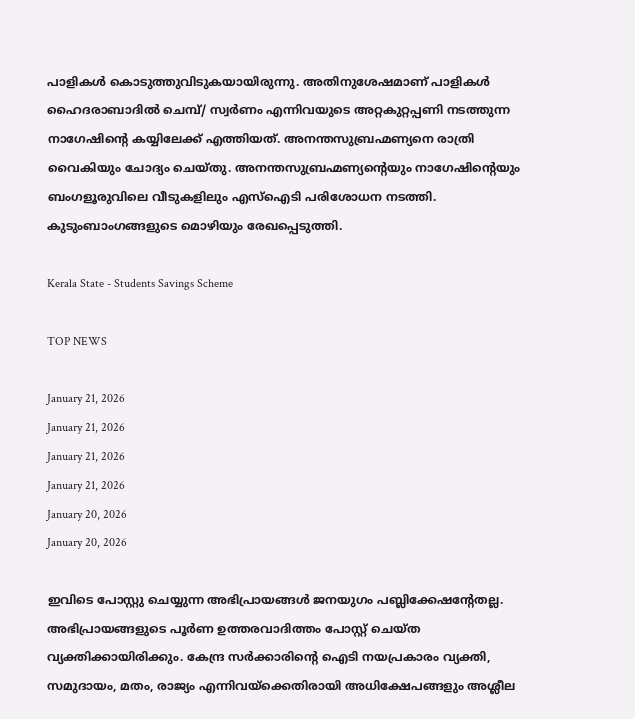പാളികള്‍ കൊടുത്തുവിടുകയായിരുന്നു. അതിനുശേഷമാണ് പാളികള്‍ ഹൈദരാബാദില്‍ ചെമ്പ്/ സ്വർണം എന്നിവയുടെ അറ്റകുറ്റപ്പണി നടത്തുന്ന നാഗേഷിന്റെ കയ്യിലേക്ക് എത്തിയത്. അനന്തസുബ്രഹ്മണ്യനെ രാത്രി വൈകിയും ചോദ്യം ചെയ്തു. അനന്തസുബ്രഹ്മണ്യന്റെയും നാഗേഷിന്റെയും ബംഗളൂരുവിലെ വീടുകളിലും എസ്ഐടി പരിശോധന നടത്തി. കുടുംബാംഗങ്ങളുടെ മൊഴിയും രേഖപ്പെടുത്തി.

Kerala State - Students Savings Scheme

TOP NEWS

January 21, 2026
January 21, 2026
January 21, 2026
January 21, 2026
January 20, 2026
January 20, 2026

ഇവിടെ പോസ്റ്റു ചെയ്യുന്ന അഭിപ്രായങ്ങള്‍ ജനയുഗം പബ്ലിക്കേഷന്റേതല്ല. അഭിപ്രായങ്ങളുടെ പൂര്‍ണ ഉത്തരവാദിത്തം പോസ്റ്റ് ചെയ്ത വ്യക്തിക്കായിരിക്കും. കേന്ദ്ര സര്‍ക്കാരിന്റെ ഐടി നയപ്രകാരം വ്യക്തി, സമുദായം, മതം, രാജ്യം എന്നിവയ്‌ക്കെതിരായി അധിക്ഷേപങ്ങളും അശ്ലീല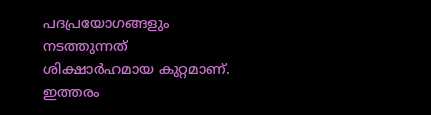പദപ്രയോഗങ്ങളും നടത്തുന്നത് ശിക്ഷാര്‍ഹമായ കുറ്റമാണ്. ഇത്തരം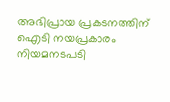അഭിപ്രായ പ്രകടനത്തിന് ഐടി നയപ്രകാരം നിയമനടപടി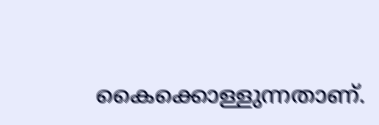കൈക്കൊള്ളുന്നതാണ്.